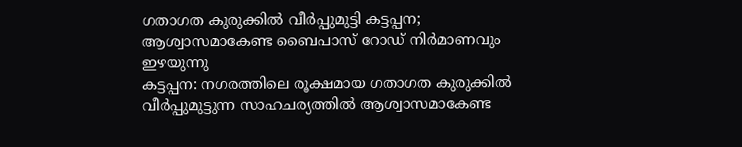ഗതാഗത കുരുക്കിൽ വീർപ്പുമുട്ടി കട്ടപ്പന; ആശ്വാസമാകേണ്ട ബൈപാസ് റോഡ് നിർമാണവും ഇഴയുന്നു
കട്ടപ്പന: നഗരത്തിലെ രൂക്ഷമായ ഗതാഗത കുരുക്കിൽ വീർപ്പുമുട്ടുന്ന സാഹചര്യത്തിൽ ആശ്വാസമാകേണ്ട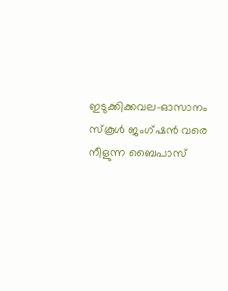ഇടുക്കിക്കവല–ഓസാനം സ്കൂൾ ജംഗ്ഷൻ വരെ നീളുന്ന ബൈപാസ്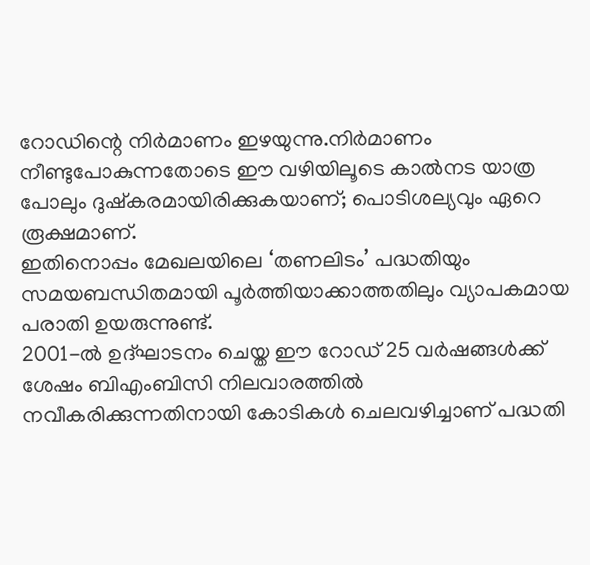റോഡിന്റെ നിർമാണം ഇഴയുന്നു.നിർമാണം നീണ്ടുപോകുന്നതോടെ ഈ വഴിയിലൂടെ കാൽനട യാത്ര പോലും ദുഷ്കരമായിരിക്കുകയാണ്; പൊടിശല്യവും ഏറെ രൂക്ഷമാണ്.
ഇതിനൊപ്പം മേഖലയിലെ ‘തണലിടം’ പദ്ധതിയും സമയബന്ധിതമായി പൂർത്തിയാക്കാത്തതിലും വ്യാപകമായ പരാതി ഉയരുന്നുണ്ട്.
2001-ൽ ഉദ്ഘാടനം ചെയ്ത ഈ റോഡ് 25 വർഷങ്ങൾക്ക് ശേഷം ബിഎംബിസി നിലവാരത്തിൽ നവീകരിക്കുന്നതിനായി കോടികൾ ചെലവഴിച്ചാണ് പദ്ധതി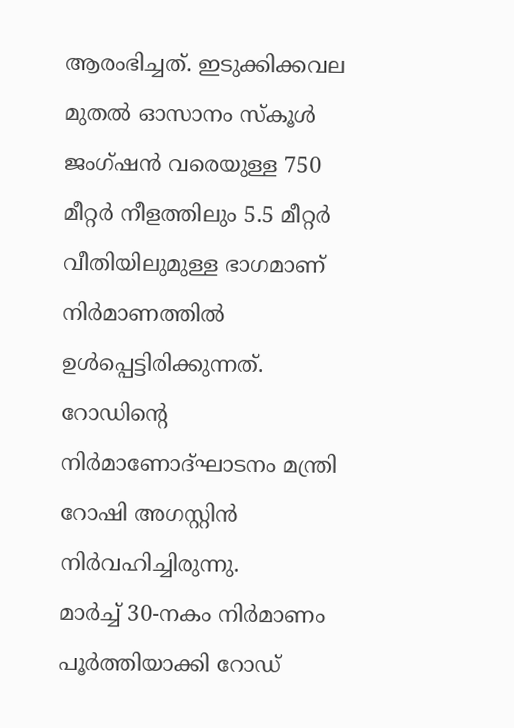ആരംഭിച്ചത്. ഇടുക്കിക്കവല മുതൽ ഓസാനം സ്കൂൾ ജംഗ്ഷൻ വരെയുള്ള 750 മീറ്റർ നീളത്തിലും 5.5 മീറ്റർ വീതിയിലുമുള്ള ഭാഗമാണ് നിർമാണത്തിൽ ഉൾപ്പെട്ടിരിക്കുന്നത്. റോഡിന്റെ നിർമാണോദ്ഘാടനം മന്ത്രി റോഷി അഗസ്റ്റിൻ നിർവഹിച്ചിരുന്നു.
മാർച്ച് 30-നകം നിർമാണം പൂർത്തിയാക്കി റോഡ്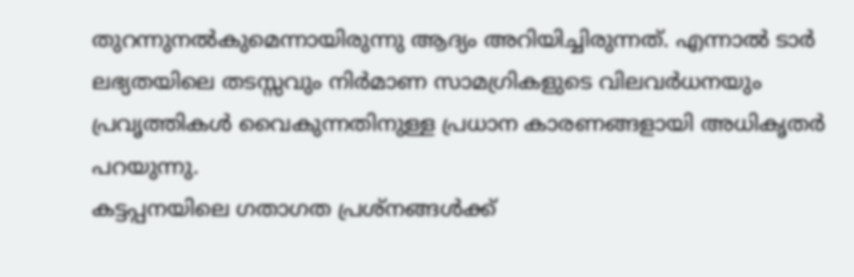തുറന്നുനൽകുമെന്നായിരുന്നു ആദ്യം അറിയിച്ചിരുന്നത്. എന്നാൽ ടാർ ലഭ്യതയിലെ തടസ്സവും നിർമാണ സാമഗ്രികളുടെ വിലവർധനയും പ്രവൃത്തികൾ വൈകുന്നതിനുള്ള പ്രധാന കാരണങ്ങളായി അധികൃതർ പറയുന്നു.
കട്ടപ്പനയിലെ ഗതാഗത പ്രശ്നങ്ങൾക്ക്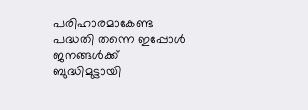പരിഹാരമാകേണ്ട പദ്ധതി തന്നെ ഇപ്പോൾ ജനങ്ങൾക്ക് ബുദ്ധിമുട്ടായി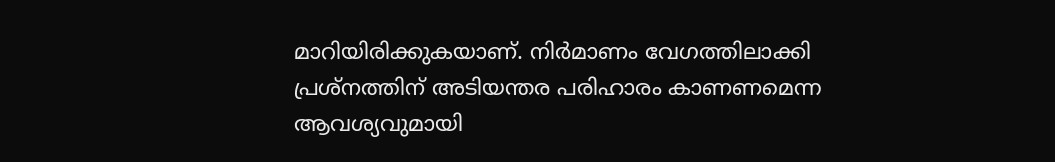മാറിയിരിക്കുകയാണ്. നിർമാണം വേഗത്തിലാക്കി പ്രശ്നത്തിന് അടിയന്തര പരിഹാരം കാണണമെന്ന ആവശ്യവുമായി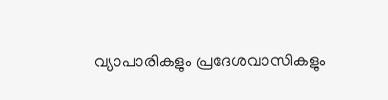വ്യാപാരികളും പ്രദേശവാസികളും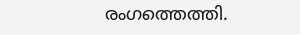രംഗത്തെത്തി.